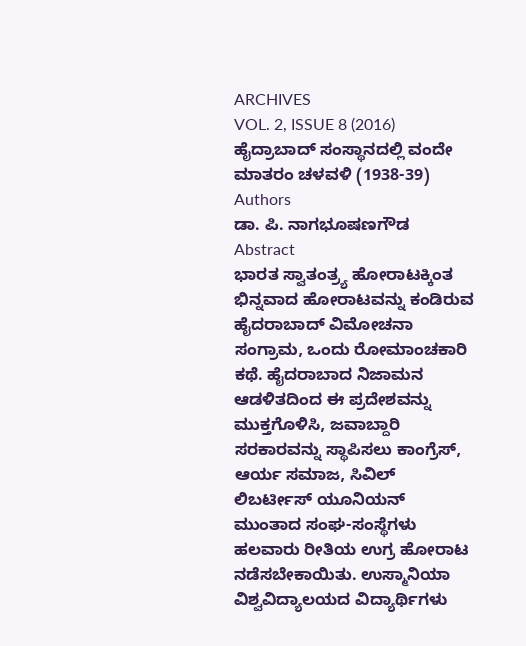ARCHIVES
VOL. 2, ISSUE 8 (2016)
ಹೈದ್ರಾಬಾದ್ ಸಂಸ್ಥಾನದಲ್ಲಿ ವಂದೇ ಮಾತರಂ ಚಳವಳಿ (1938-39)
Authors
ಡಾ. ಪಿ. ನಾಗಭೂಷಣಗೌಡ
Abstract
ಭಾರತ ಸ್ವಾತಂತ್ರ್ಯ ಹೋರಾಟಕ್ಕಿಂತ ಭಿನ್ನವಾದ ಹೋರಾಟವನ್ನು ಕಂಡಿರುವ ಹೈದರಾಬಾದ್ ವಿಮೋಚನಾ ಸಂಗ್ರಾಮ, ಒಂದು ರೋಮಾಂಚಕಾರಿ ಕಥೆ. ಹೈದರಾಬಾದ ನಿಜಾಮನ ಆಡಳಿತದಿಂದ ಈ ಪ್ರದೇಶವನ್ನು ಮುಕ್ತಗೊಳಿಸಿ, ಜವಾಬ್ದಾರಿ ಸರಕಾರವನ್ನು ಸ್ಥಾಪಿಸಲು ಕಾಂಗ್ರೆಸ್, ಆರ್ಯ ಸಮಾಜ, ಸಿವಿಲ್ ಲಿಬರ್ಟೀಸ್ ಯೂನಿಯನ್ ಮುಂತಾದ ಸಂಘ-ಸಂಸ್ಥೆಗಳು ಹಲವಾರು ರೀತಿಯ ಉಗ್ರ ಹೋರಾಟ ನಡೆಸಬೇಕಾಯಿತು. ಉಸ್ಮಾನಿಯಾ ವಿಶ್ವವಿದ್ಯಾಲಯದ ವಿದ್ಯಾರ್ಥಿಗಳು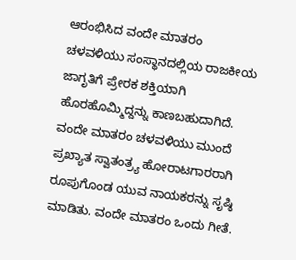ಆರಂಭಿಸಿದ ವಂದೇ ಮಾತರಂ ಚಳವಳಿಯು ಸಂಸ್ಥಾನದಲ್ಲಿಯ ರಾಜಕೀಯ ಜಾಗೃತಿಗೆ ಪ್ರೇರಕ ಶಕ್ತಿಯಾಗಿ ಹೊರಹೊಮ್ಮಿದ್ದನ್ನು ಕಾಣಬಹುದಾಗಿದೆ. ವಂದೇ ಮಾತರಂ ಚಳವಳಿಯು ಮುಂದೆ ಪ್ರಖ್ಯಾತ ಸ್ವಾತಂತ್ರ್ಯ ಹೋರಾಟಗಾರರಾಗಿ ರೂಪುಗೊಂಡ ಯುವ ನಾಯಕರನ್ನು ಸೃಷ್ಠಿ ಮಾಡಿತು. ವಂದೇ ಮಾತರಂ ಒಂದು ಗೀತೆ.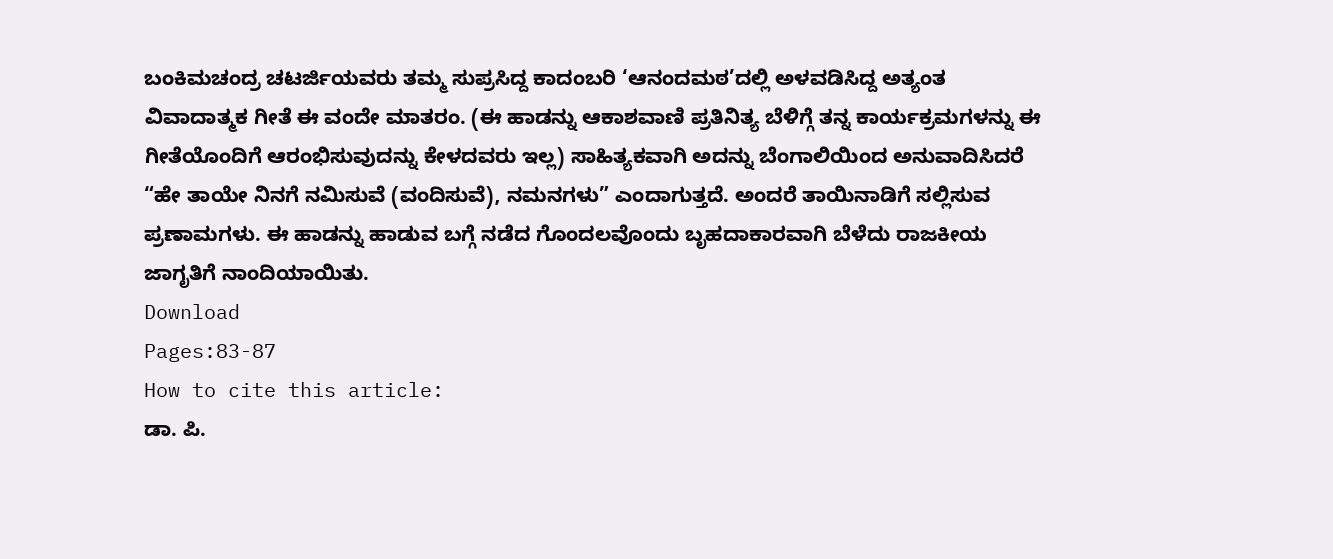ಬಂಕಿಮಚಂದ್ರ ಚಟರ್ಜಿಯವರು ತಮ್ಮ ಸುಪ್ರಸಿದ್ದ ಕಾದಂಬರಿ ‘ಆನಂದಮಠ’ದಲ್ಲಿ ಅಳವಡಿಸಿದ್ದ ಅತ್ಯಂತ ವಿವಾದಾತ್ಮಕ ಗೀತೆ ಈ ವಂದೇ ಮಾತರಂ. (ಈ ಹಾಡನ್ನು ಆಕಾಶವಾಣಿ ಪ್ರತಿನಿತ್ಯ ಬೆಳಿಗ್ಗೆ ತನ್ನ ಕಾರ್ಯಕ್ರಮಗಳನ್ನು ಈ ಗೀತೆಯೊಂದಿಗೆ ಆರಂಭಿಸುವುದನ್ನು ಕೇಳದವರು ಇಲ್ಲ) ಸಾಹಿತ್ಯಕವಾಗಿ ಅದನ್ನು ಬೆಂಗಾಲಿಯಿಂದ ಅನುವಾದಿಸಿದರೆ “ಹೇ ತಾಯೇ ನಿನಗೆ ನಮಿಸುವೆ (ವಂದಿಸುವೆ), ನಮನಗಳು” ಎಂದಾಗುತ್ತದೆ. ಅಂದರೆ ತಾಯಿನಾಡಿಗೆ ಸಲ್ಲಿಸುವ ಪ್ರಣಾಮಗಳು. ಈ ಹಾಡನ್ನು ಹಾಡುವ ಬಗ್ಗೆ ನಡೆದ ಗೊಂದಲವೊಂದು ಬೃಹದಾಕಾರವಾಗಿ ಬೆಳೆದು ರಾಜಕೀಯ ಜಾಗೃತಿಗೆ ನಾಂದಿಯಾಯಿತು.
Download
Pages:83-87
How to cite this article:
ಡಾ. ಪಿ.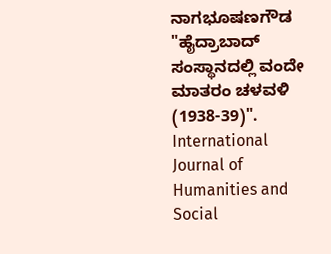ನಾಗಭೂಷಣಗೌಡ "ಹೈದ್ರಾಬಾದ್ ಸಂಸ್ಥಾನದಲ್ಲಿ ವಂದೇ ಮಾತರಂ ಚಳವಳಿ (1938-39)". International Journal of Humanities and Social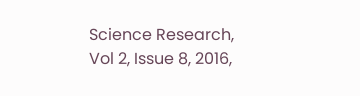Science Research, Vol 2, Issue 8, 2016,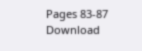Pages 83-87
Download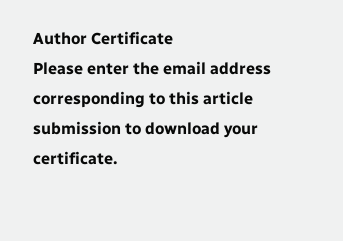Author Certificate
Please enter the email address corresponding to this article submission to download your certificate.